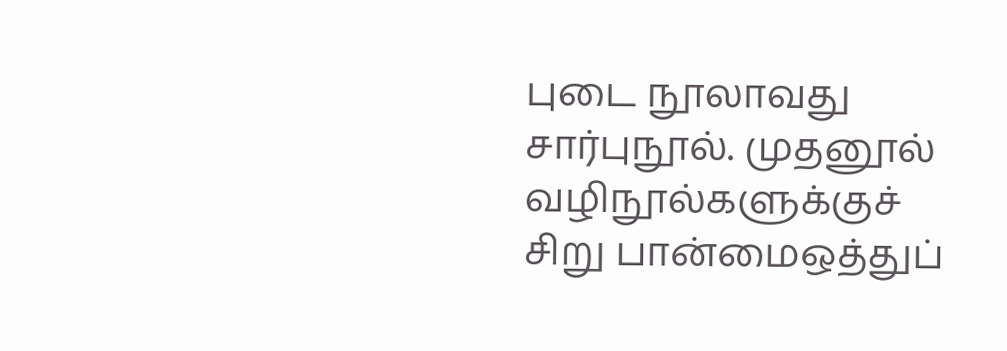புடை நூலாவது சார்புநூல். முதனூல் வழிநூல்களுக்குச் சிறு பான்மைஒத்துப்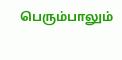பெரும்பாலும்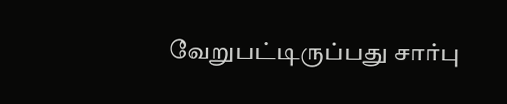வேறுபட்டிருப்பது சார்பு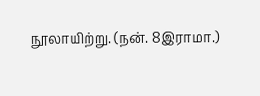நூலாயிற்று. (நன். 8இராமா.)